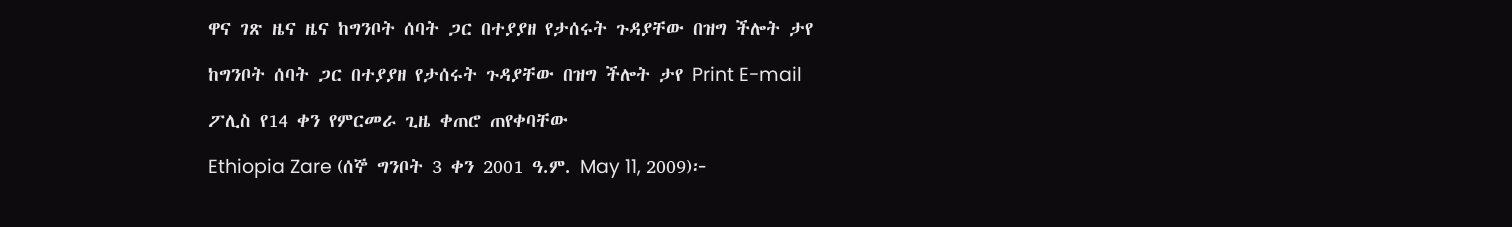ዋና ገጽ ዜና ዜና ከግንቦት ሰባት ጋር በተያያዘ የታሰሩት ጉዳያቸው በዝግ ችሎት ታየ

ከግንቦት ሰባት ጋር በተያያዘ የታሰሩት ጉዳያቸው በዝግ ችሎት ታየ Print E-mail

ፖሊስ የ14 ቀን የምርመራ ጊዜ ቀጠሮ ጠየቀባቸው

Ethiopia Zare (ሰኞ ግንቦት 3 ቀን 2001 ዓ.ም. May 11, 2009)፦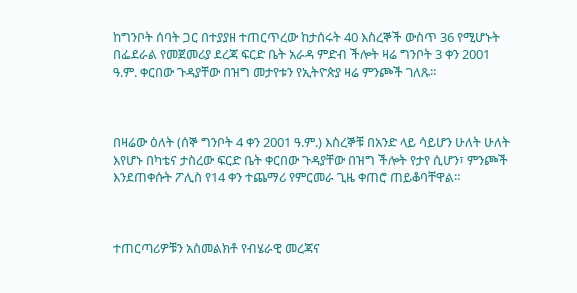ከግንቦት ሰባት ጋር በተያያዘ ተጠርጥረው ከታሰሩት 40 እስረኞች ውስጥ 36 የሚሆኑት በፌደራል የመጀመሪያ ደረጃ ፍርድ ቤት አራዳ ምድብ ችሎት ዛሬ ግንቦት 3 ቀን 2001 ዓ.ም. ቀርበው ጉዳያቸው በዝግ መታየቱን የኢትዮጵያ ዛሬ ምንጮች ገለጹ።



በዛሬው ዕለት (ሰኞ ግንቦት 4 ቀን 2001 ዓ.ም.) እስረኞቹ በአንድ ላይ ሳይሆን ሁለት ሁለት እየሆኑ በካቴና ታስረው ፍርድ ቤት ቀርበው ጉዳያቸው በዝግ ችሎት የታየ ሲሆን፣ ምንጮች እንደጠቀሱት ፖሊስ የ14 ቀን ተጨማሪ የምርመራ ጊዜ ቀጠሮ ጠይቆባቸዋል።



ተጠርጣሪዎቹን አስመልክቶ የብሄራዊ መረጃና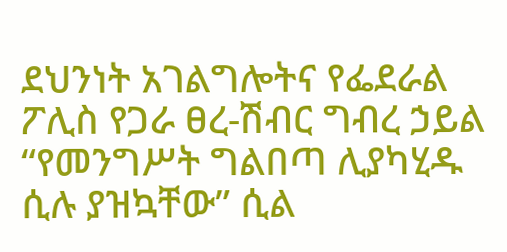ደህንነት አገልግሎትና የፌደራል ፖሊስ የጋራ ፀረ-ሽብር ግብረ ኃይል “የመንግሥት ግልበጣ ሊያካሂዱ ሲሉ ያዝኳቸው” ሲል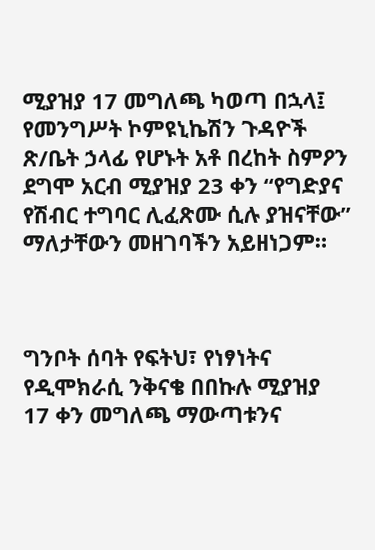ሚያዝያ 17 መግለጫ ካወጣ በኋላ፤ የመንግሥት ኮምዩኒኬሽን ጉዳዮች ጽ/ቤት ኃላፊ የሆኑት አቶ በረከት ስምዖን ደግሞ አርብ ሚያዝያ 23 ቀን “የግድያና የሽብር ተግባር ሊፈጽሙ ሲሉ ያዝናቸው” ማለታቸውን መዘገባችን አይዘነጋም።



ግንቦት ሰባት የፍትህ፣ የነፃነትና የዲሞክራሲ ንቅናቄ በበኩሉ ሚያዝያ 17 ቀን መግለጫ ማውጣቱንና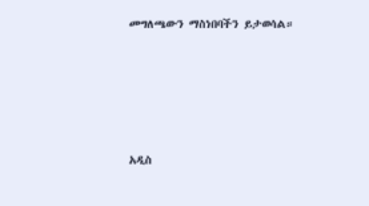መግለጫውን ማስነበባችን ይታወሳል።





አዲስ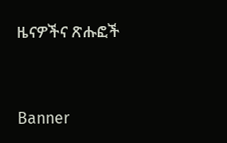ዜናዎችና ጽሑፎች


Banner